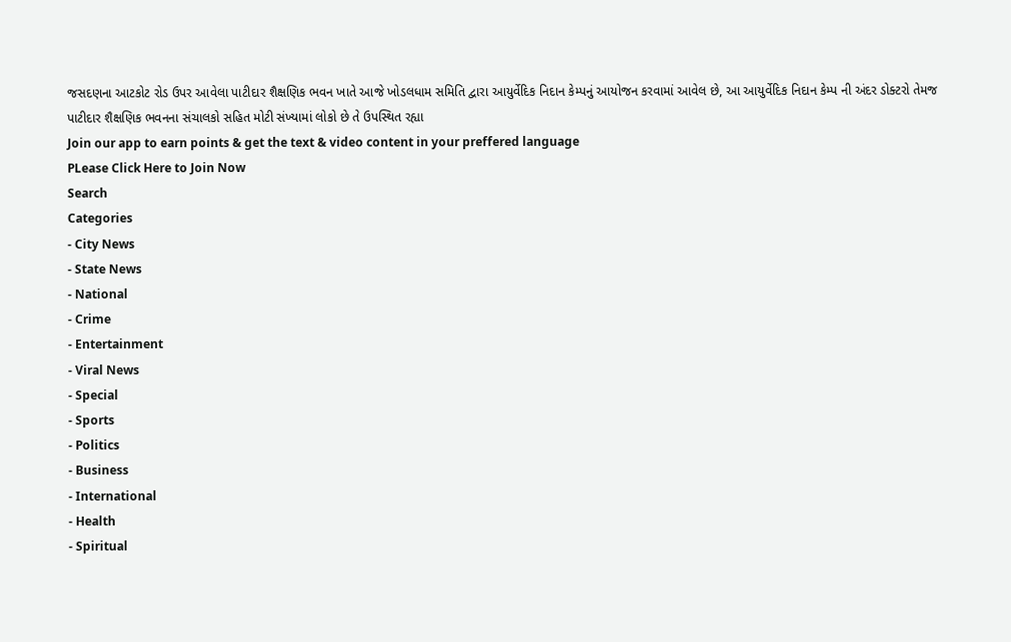જસદણના આટકોટ રોડ ઉપર આવેલા પાટીદાર શૈક્ષણિક ભવન ખાતે આજે ખોડલધામ સમિતિ દ્વારા આયુર્વેદિક નિદાન કેમ્પનું આયોજન કરવામાં આવેલ છે, આ આયુર્વેદિક નિદાન કેમ્પ ની અંદર ડોક્ટરો તેમજ પાટીદાર શૈક્ષણિક ભવનના સંચાલકો સહિત મોટી સંખ્યામાં લોકો છે તે ઉપસ્થિત રહ્યા
Join our app to earn points & get the text & video content in your preffered language
PLease Click Here to Join Now
Search
Categories
- City News
- State News
- National
- Crime
- Entertainment
- Viral News
- Special
- Sports
- Politics
- Business
- International
- Health
- Spiritual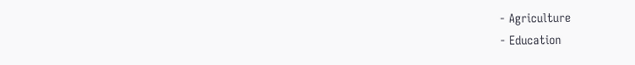- Agriculture
- Education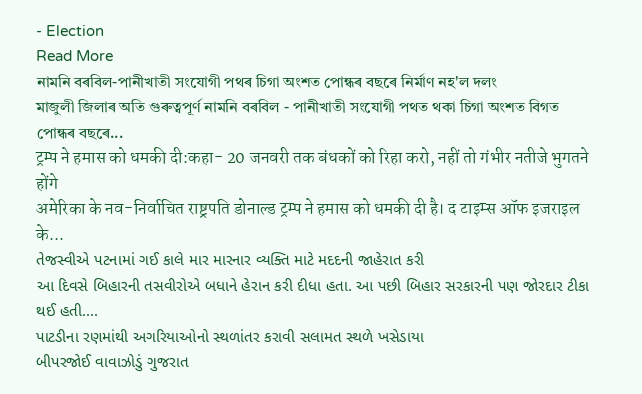- Election
Read More
নামনি বৰবিল-পানীখাতী সংযোগী পথৰ চিগা অংশত পোন্ধৰ বছৰে নিৰ্মাণ নহ'ল দলং
মাজুলী জিলাৰ অতি গুৰুত্বপূৰ্ণ নামনি বৰবিল - পানীখাতী সংযোগী পথত থকা চিগা অংশত বিগত পোন্ধৰ বছৰে...
ट्रम्प ने हमास को धमकी दी:कहा- 20 जनवरी तक बंधकों को रिहा करो, नहीं तो गंभीर नतीजे भुगतने होंगे
अमेरिका के नव-निर्वाचित राष्ट्रपति डोनाल्ड ट्रम्प ने हमास को धमकी दी है। द टाइम्स ऑफ इजराइल के...
તેજસ્વીએ પટનામાં ગઈ કાલે માર મારનાર વ્યક્તિ માટે મદદની જાહેરાત કરી
આ દિવસે બિહારની તસવીરોએ બધાને હેરાન કરી દીધા હતા. આ પછી બિહાર સરકારની પણ જોરદાર ટીકા થઈ હતી....
પાટડીના રણમાંથી અગરિયાઓનો સ્થળાંતર કરાવી સલામત સ્થળે ખસેડાયા
બીપરજોઈ વાવાઝોડું ગુજરાત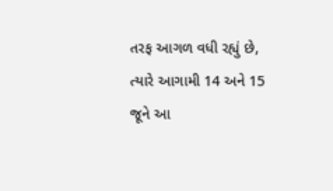તરફ આગળ વધી રહ્યું છે, ત્યારે આગામી 14 અને 15 જૂને આ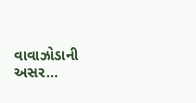વાવાઝોડાની અસર...